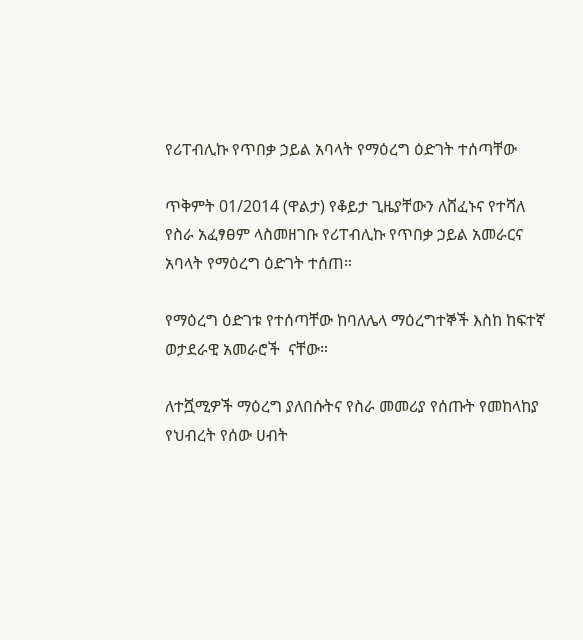የሪፐብሊኩ የጥበቃ ኃይል አባላት የማዕረግ ዕድገት ተሰጣቸው

ጥቅምት 01/2014 (ዋልታ) የቆይታ ጊዜያቸውን ለሸፈኑና የተሻለ የስራ አፈፃፀም ላስመዘገቡ የሪፐብሊኩ የጥበቃ ኃይል አመራርና አባላት የማዕረግ ዕድገት ተሰጠ።

የማዕረግ ዕድገቱ የተሰጣቸው ከባለሌላ ማዕረግተኞች እስከ ከፍተኛ ወታደራዊ አመራሮች  ናቸው።

ለተሿሚዎች ማዕረግ ያለበሱትና የስራ መመሪያ የሰጡት የመከላከያ የህብረት የሰው ሀብት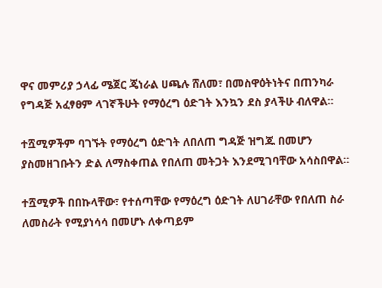ዋና መምሪያ ኃላፊ ሜጀር ጄነራል ሀጫሉ ሸለመ፣ በመስዋዕትነትና በጠንካራ የግዳጅ አፈፃፀም ላገኛችሁት የማዕረግ ዕድገት እንኳን ደስ ያላችሁ ብለዋል።

ተሿሚዎችም ባገኙት የማዕረግ ዕድገት ለበለጠ ግዳጅ ዝግጁ በመሆን ያስመዘገቡትን ድል ለማስቀጠል የበለጠ መትጋት እንደሚገባቸው አሳስበዋል።

ተሿሚዎች በበኩላቸው፣ የተሰጣቸው የማዕረግ ዕድገት ለሀገራቸው የበለጠ ስራ ለመስራት የሚያነሳሳ በመሆኑ ለቀጣይም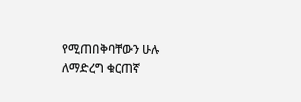የሚጠበቅባቸውን ሁሉ ለማድረግ ቁርጠኛ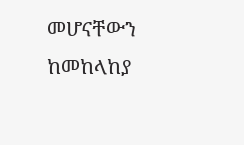መሆናቸውን ከመከላከያ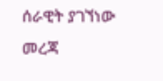ሰራዊት ያገኘነው መረጃ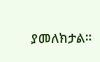ያመለክታል።